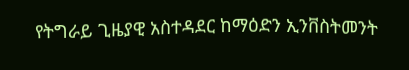የትግራይ ጊዜያዊ አስተዳደር ከማዕድን ኢንቨስትመንት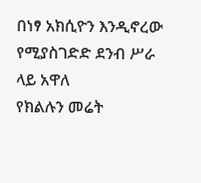በነፃ አክሲዮን እንዲኖረው የሚያስገድድ ደንብ ሥራ ላይ አዋለ
የክልሉን መሬት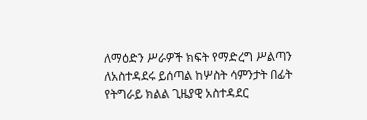ለማዕድን ሥራዎች ክፍት የማድረግ ሥልጣን ለአስተዳደሩ ይሰጣል ከሦስት ሳምንታት በፊት የትግራይ ክልል ጊዜያዊ አስተዳደር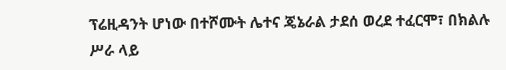ፕሬዚዳንት ሆነው በተሾሙት ሌተና ጄኔራል ታደሰ ወረደ ተፈርሞ፣ በክልሉ ሥራ ላይ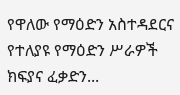የዋለው የማዕድን አስተዳደርና የተለያዩ የማዕድን ሥራዎች ክፍያና ፈቃድን...